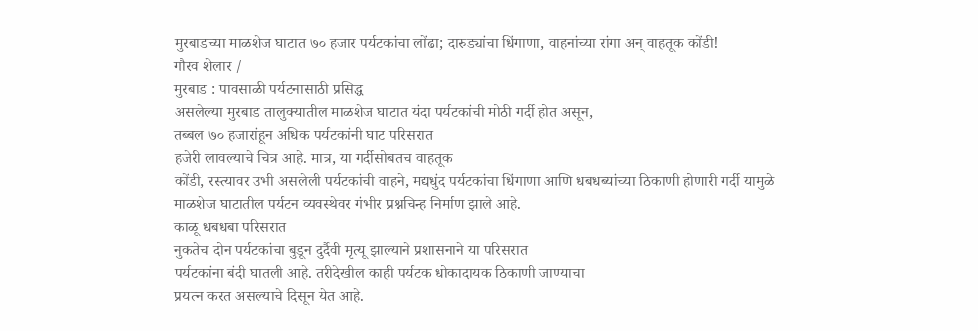मुरबाडच्या माळशेज घाटात ७० हजार पर्यटकांचा लोंढा; दारुड्यांचा धिंगाणा, वाहनांच्या रांगा अन् वाहतूक कोंडी!
गौरव शेलार /
मुरबाड : पावसाळी पर्यटनासाठी प्रसिद्ध
असलेल्या मुरबाड तालुक्यातील माळशेज घाटात यंदा पर्यटकांची मोठी गर्दी होत असून,
तब्बल ७० हजारांहून अधिक पर्यटकांनी घाट परिसरात
हजेरी लावल्याचे चित्र आहे. मात्र, या गर्दीसोबतच वाहतूक
कोंडी, रस्त्यावर उभी असलेली पर्यटकांची वाहने, मद्यधुंद पर्यटकांचा धिंगाणा आणि धबधब्यांच्या ठिकाणी होणारी गर्दी यामुळे
माळशेज घाटातील पर्यटन व्यवस्थेवर गंभीर प्रश्नचिन्ह निर्माण झाले आहे.
काळू धबधबा परिसरात
नुकतेच दोन पर्यटकांचा बुडून दुर्दैवी मृत्यू झाल्याने प्रशासनाने या परिसरात
पर्यटकांना बंदी घातली आहे. तरीदेखील काही पर्यटक धोकादायक ठिकाणी जाण्याचा
प्रयत्न करत असल्याचे दिसून येत आहे.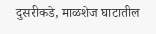दुसरीकडे, माळशेज घाटातील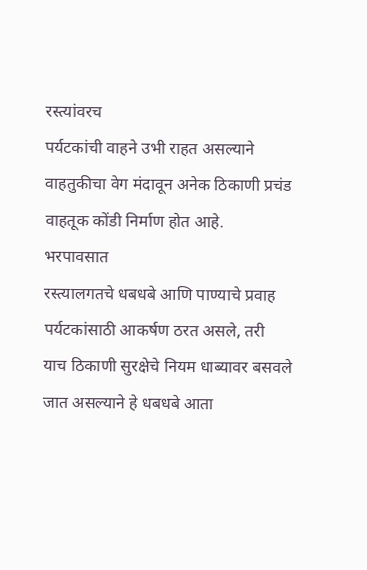रस्त्यांवरच
पर्यटकांची वाहने उभी राहत असल्याने वाहतुकीचा वेग मंदावून अनेक ठिकाणी प्रचंड
वाहतूक कोंडी निर्माण होत आहे.
भरपावसात
रस्त्यालगतचे धबधबे आणि पाण्याचे प्रवाह पर्यटकांसाठी आकर्षण ठरत असले, तरी
याच ठिकाणी सुरक्षेचे नियम धाब्यावर बसवले जात असल्याने हे धबधबे आता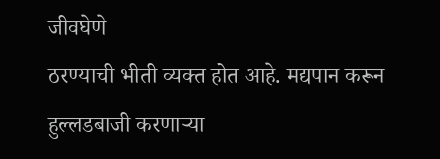जीवघेणे
ठरण्याची भीती व्यक्त होत आहे. मद्यपान करून हुल्लडबाजी करणाऱ्या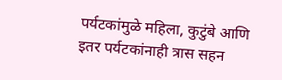पर्यटकांमुळे महिला, कुटुंबे आणि इतर पर्यटकांनाही त्रास सहन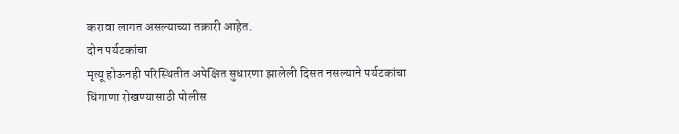करावा लागत असल्याच्या तक्रारी आहेत.
दोन पर्यटकांचा
मृत्यू होऊनही परिस्थितीत अपेक्षित सुधारणा झालेली दिसत नसल्याने पर्यटकांचा
धिंगाणा रोखण्यासाठी पोलीस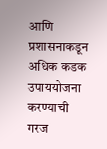आणि प्रशासनाकडून अधिक कडक उपाययोजना करण्याची गरज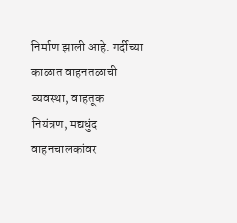निर्माण झाली आहे. गर्दीच्या काळात वाहनतळाची व्यवस्था, वाहतूक
नियंत्रण, मद्यधुंद वाहनचालकांवर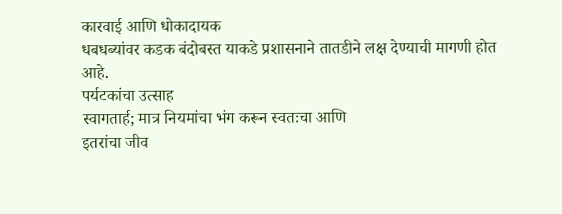कारवाई आणि धोकादायक
धबधब्यांवर कडक बंदोबस्त याकडे प्रशासनाने तातडीने लक्ष देण्याची मागणी होत आहे.
पर्यटकांचा उत्साह
स्वागतार्ह; मात्र नियमांचा भंग करून स्वतःचा आणि
इतरांचा जीव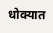धोक्यात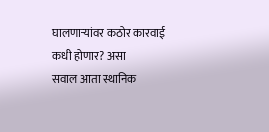घालणाऱ्यांवर कठोर कारवाई कधी होणार? असा
सवाल आता स्थानिक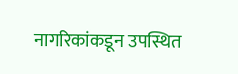नागरिकांकडून उपस्थित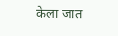केला जात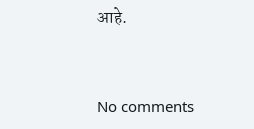आहे.



No comments